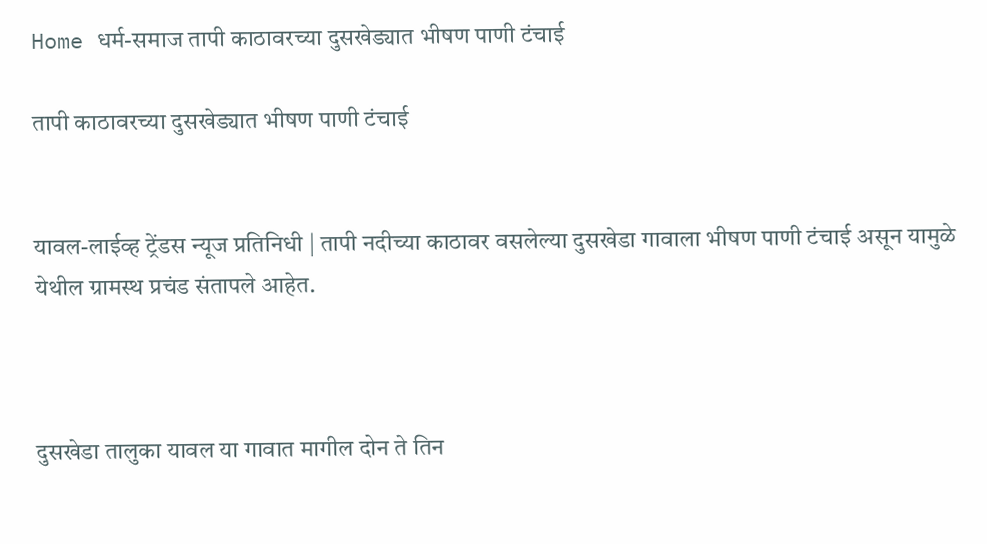Home धर्म-समाज तापी काठावरच्या दुसखेड्यात भीषण पाणी टंचाई

तापी काठावरच्या दुसखेड्यात भीषण पाणी टंचाई


यावल-लाईव्ह ट्रेंडस न्यूज प्रतिनिधी | तापी नदीच्या काठावर वसलेल्या दुसखेडा गावाला भीषण पाणी टंचाई असून यामुळे येथील ग्रामस्थ प्रचंड संतापले आहेत.



दुसखेडा तालुका यावल या गावात मागील दोन ते तिन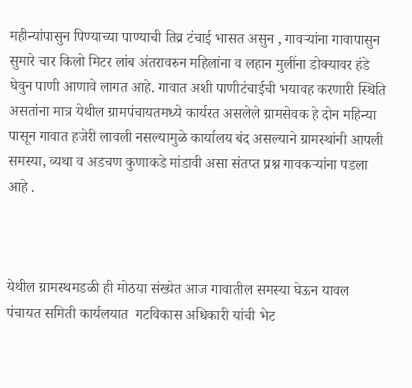महीन्यांपासुन पिण्याच्या पाण्याची तिव्र टंचाई भासत असुन , गावर्‍यांना गावापासुन सुमारे चार किलो मिटर लांब अंतरावरुन महिलांना व लहान मुलींना डोक्यावर हंडे घेवुन पाणी आणावे लागत आहे. गावात अशी पाणीटंचाईची भयावह करणारी स्थिति असतांना मात्र येथील ग्रामपंचायतमध्ये कार्यरत असलेले ग्रामसेवक हे दोन महिन्या पासून गावात हजेरी लावली नसल्यामुळे कार्यालय बंद असल्याने ग्रामस्थांनी आपली समस्या, व्यथा व अडचण कुणाकडे मांडावी असा संतप्त प्रश्न गावकर्‍यांना पडला आहे .



येथील ग्रामस्थमडळी ही मोठया संख्येत आज गावातील समस्या घेऊन यावल पंचायत समिती कार्यलयात  गटविकास अधिकारी यांची भेट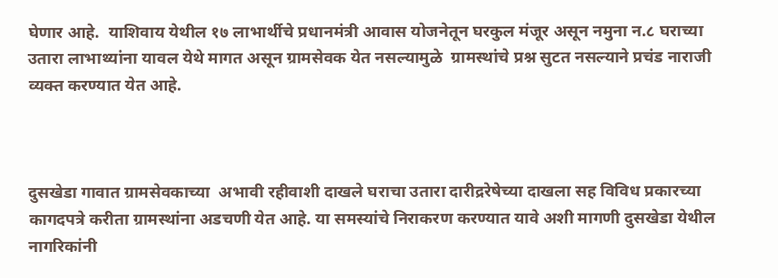घेणार आहे.  याशिवाय येथील १७ लाभार्थीचे प्रधानमंत्री आवास योजनेतून घरकुल मंजूर असून नमुना न.८ घराच्या उतारा लाभाथ्यांना यावल येथे मागत असून ग्रामसेवक येत नसल्यामुळे  ग्रामस्थांचे प्रश्न सुटत नसल्याने प्रचंड नाराजी व्यक्त करण्यात येत आहे.



दुसखेडा गावात ग्रामसेवकाच्या  अभावी रहीवाशी दाखले घराचा उतारा दारीद्ररेषेच्या दाखला सह विविध प्रकारच्या  कागदपत्रे करीता ग्रामस्थांना अडचणी येत आहे. या समस्यांचे निराकरण करण्यात यावे अशी मागणी दुसखेडा येथील नागरिकांनी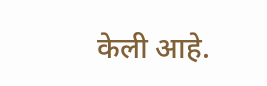केली आहे.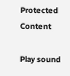Protected Content

Play sound